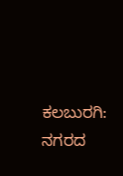ಕಲಬುರಗಿ: ನಗರದ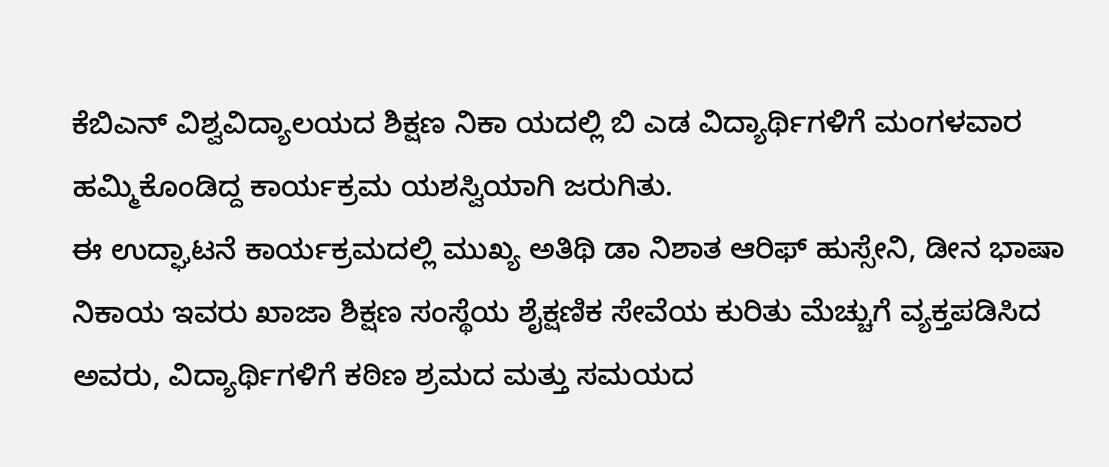ಕೆಬಿಎನ್ ವಿಶ್ವವಿದ್ಯಾಲಯದ ಶಿಕ್ಷಣ ನಿಕಾ ಯದಲ್ಲಿ ಬಿ ಎಡ ವಿದ್ಯಾರ್ಥಿಗಳಿಗೆ ಮಂಗಳವಾರ ಹಮ್ಮಿಕೊಂಡಿದ್ದ ಕಾರ್ಯಕ್ರಮ ಯಶಸ್ವಿಯಾಗಿ ಜರುಗಿತು.
ಈ ಉದ್ಘಾಟನೆ ಕಾರ್ಯಕ್ರಮದಲ್ಲಿ ಮುಖ್ಯ ಅತಿಥಿ ಡಾ ನಿಶಾತ ಆರಿಫ್ ಹುಸ್ಸೇನಿ, ಡೀನ ಭಾಷಾ ನಿಕಾಯ ಇವರು ಖಾಜಾ ಶಿಕ್ಷಣ ಸಂಸ್ಥೆಯ ಶೈಕ್ಷಣಿಕ ಸೇವೆಯ ಕುರಿತು ಮೆಚ್ಚುಗೆ ವ್ಯಕ್ತಪಡಿಸಿದ ಅವರು, ವಿದ್ಯಾರ್ಥಿಗಳಿಗೆ ಕಠಿಣ ಶ್ರಮದ ಮತ್ತು ಸಮಯದ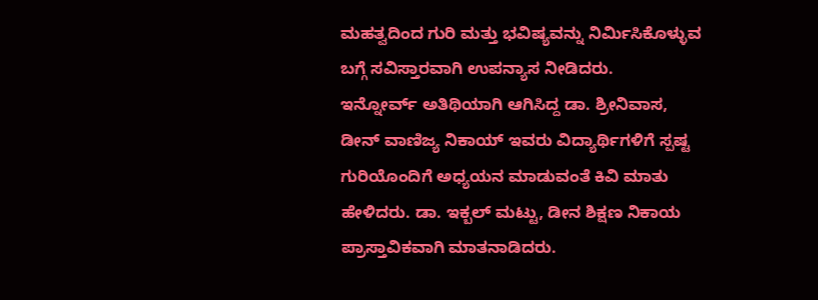ಮಹತ್ವದಿಂದ ಗುರಿ ಮತ್ತು ಭವಿಷ್ಯವನ್ನು ನಿರ್ಮಿಸಿಕೊಳ್ಳುವ ಬಗ್ಗೆ ಸವಿಸ್ತಾರವಾಗಿ ಉಪನ್ಯಾಸ ನೀಡಿದರು.
ಇನ್ನೋರ್ವ್ ಅತಿಥಿಯಾಗಿ ಆಗಿಸಿದ್ದ ಡಾ. ಶ್ರೀನಿವಾಸ, ಡೀನ್ ವಾಣಿಜ್ಯ ನಿಕಾಯ್ ಇವರು ವಿದ್ಯಾರ್ಥಿಗಳಿಗೆ ಸ್ಪಷ್ಟ ಗುರಿಯೊಂದಿಗೆ ಅಧ್ಯಯನ ಮಾಡುವಂತೆ ಕಿವಿ ಮಾತು ಹೇಳಿದರು. ಡಾ. ಇಕ್ಬಲ್ ಮಟ್ಟು, ಡೀನ ಶಿಕ್ಷಣ ನಿಕಾಯ ಪ್ರಾಸ್ತಾವಿಕವಾಗಿ ಮಾತನಾಡಿದರು.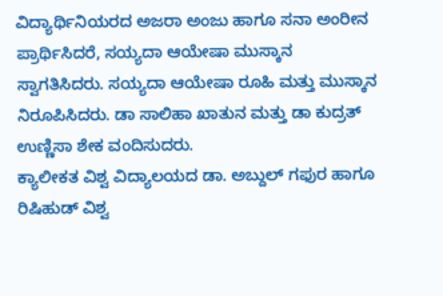ವಿದ್ಯಾರ್ಥಿನಿಯರದ ಅಜರಾ ಅಂಜು ಹಾಗೂ ಸನಾ ಅಂರೀನ ಪ್ರಾರ್ಥಿಸಿದರೆ, ಸಯ್ಯದಾ ಆಯೇಷಾ ಮುಸ್ಕಾನ ಸ್ವಾಗತಿಸಿದರು. ಸಯ್ಯದಾ ಆಯೇಷಾ ರೂಹಿ ಮತ್ತು ಮುಸ್ಕಾನ ನಿರೂಪಿಸಿದರು. ಡಾ ಸಾಲಿಹಾ ಖಾತುನ ಮತ್ತು ಡಾ ಕುದ್ರತ್ ಉಣ್ಣಿಸಾ ಶೇಕ ವಂದಿಸುದರು.
ಕ್ಯಾಲೀಕತ ವಿಶ್ವ ವಿದ್ಯಾಲಯದ ಡಾ. ಅಬ್ದುಲ್ ಗಫುರ ಹಾಗೂ ರಿಷಿಹುಡ್ ವಿಶ್ವ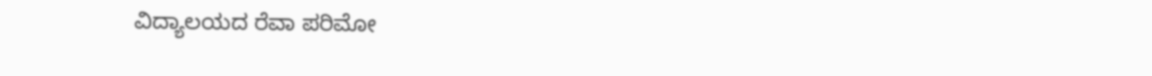ವಿದ್ಯಾಲಯದ ರೆವಾ ಪರಿಮೋ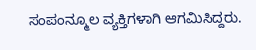ಸಂಪಂನ್ಮೂಲ ವ್ಯಕ್ತಿಗಳಾಗಿ ಆಗಮಿಸಿದ್ದರು.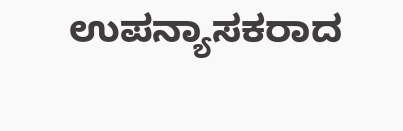ಉಪನ್ಯಾಸಕರಾದ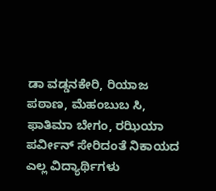ಡಾ ವಡ್ಡನಕೇರಿ, ರಿಯಾಜ ಪಠಾಣ, ಮೆಹಂಬುಬ ಸಿ, ಫಾತಿಮಾ ಬೇಗಂ, ರಝಿಯಾ ಪರ್ವೀನ್ ಸೇರಿದಂತೆ ನಿಕಾಯದ ಎಲ್ಲ ವಿದ್ಯಾರ್ಥಿಗಳು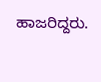ಹಾಜರಿದ್ದರು.